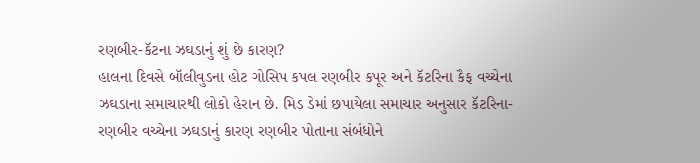રણબીર-કૅટના ઝઘડાનું શું છે કારણ?
હાલના દિવસે બૉલીવુડના હોટ ગોસિપ કપલ રણબીર કપૂર અને કૅટરિના કૈફ વચ્ચેના ઝઘડાના સમાચારથી લોકો હેરાન છે. મિડ ડેમાં છપાયેલા સમાચાર અનુસાર કૅટરિના-રણબીર વચ્ચેના ઝઘડાનું કારણ રણબીર પોતાના સંબંધોને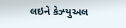લઇને કેઝ્યુઅલ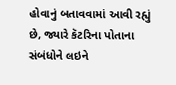હોવાનું બતાવવામાં આવી રહ્યું છે, જ્યારે કૅટરિના પોતાના સંબંધોને લઇને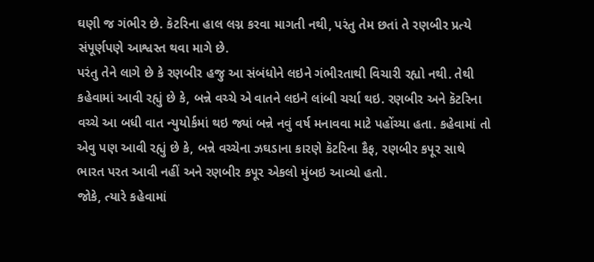ઘણી જ ગંભીર છે. કૅટરિના હાલ લગ્ન કરવા માગતી નથી, પરંતુ તેમ છતાં તે રણબીર પ્રત્યે સંપૂર્ણપણે આશ્વસ્ત થવા માગે છે.
પરંતુ તેને લાગે છે કે રણબીર હજુ આ સંબંધોને લઇને ગંભીરતાથી વિચારી રહ્યો નથી. તેથી કહેવામાં આવી રહ્યું છે કે, બન્ને વચ્ચે એ વાતને લઇને લાંબી ચર્ચા થઇ. રણબીર અને કૅટરિના વચ્ચે આ બધી વાત ન્યુયોર્કમાં થઇ જ્યાં બન્ને નવું વર્ષ મનાવવા માટે પહોંચ્યા હતા. કહેવામાં તો એવુ પણ આવી રહ્યું છે કે, બન્ને વચ્ચેના ઝઘડાના કારણે કૅટરિના કૈફ, રણબીર કપૂર સાથે ભારત પરત આવી નહીં અને રણબીર કપૂર એકલો મુંબઇ આવ્યો હતો.
જોકે, ત્યારે કહેવામાં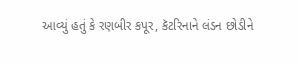આવ્યું હતું કે રણબીર કપૂર, કૅટરિનાને લંડન છોડીને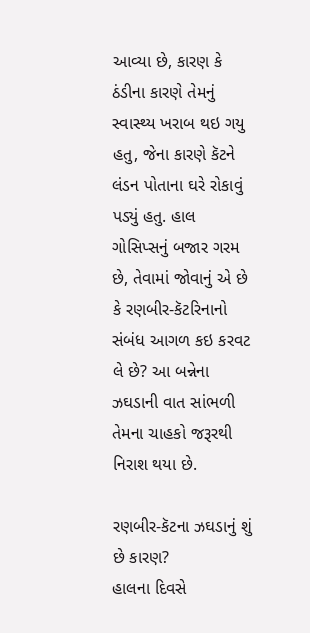આવ્યા છે, કારણ કે ઠંડીના કારણે તેમનું સ્વાસ્થ્ય ખરાબ થઇ ગયુ હતુ, જેના કારણે કૅટને લંડન પોતાના ઘરે રોકાવું પડ્યું હતુ. હાલ ગોસિપ્સનું બજાર ગરમ છે, તેવામાં જોવાનું એ છે કે રણબીર-કૅટરિનાનો સંબંધ આગળ કઇ કરવટ લે છે? આ બન્નેના ઝઘડાની વાત સાંભળી તેમના ચાહકો જરૂરથી નિરાશ થયા છે.

રણબીર-કૅટના ઝઘડાનું શું છે કારણ?
હાલના દિવસે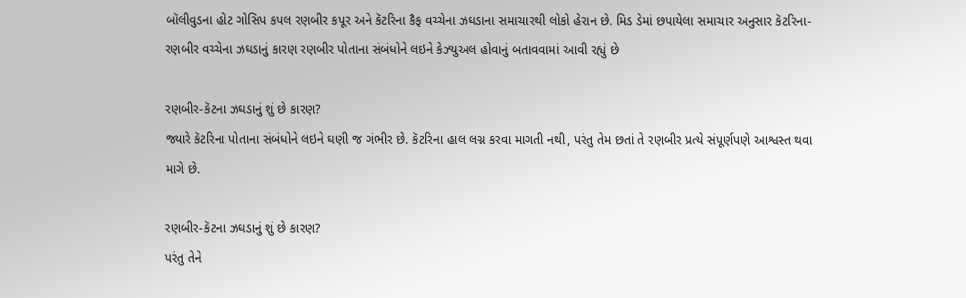બૉલીવુડના હોટ ગોસિપ કપલ રણબીર કપૂર અને કૅટરિના કૈફ વચ્ચેના ઝઘડાના સમાચારથી લોકો હેરાન છે. મિડ ડેમાં છપાયેલા સમાચાર અનુસાર કૅટરિના-રણબીર વચ્ચેના ઝઘડાનું કારણ રણબીર પોતાના સંબંધોને લઇને કેઝ્યુઅલ હોવાનું બતાવવામાં આવી રહ્યું છે

રણબીર-કૅટના ઝઘડાનું શું છે કારણ?
જ્યારે કૅટરિના પોતાના સંબંધોને લઇને ઘણી જ ગંભીર છે. કૅટરિના હાલ લગ્ન કરવા માગતી નથી, પરંતુ તેમ છતાં તે રણબીર પ્રત્યે સંપૂર્ણપણે આશ્વસ્ત થવા માગે છે.

રણબીર-કૅટના ઝઘડાનું શું છે કારણ?
પરંતુ તેને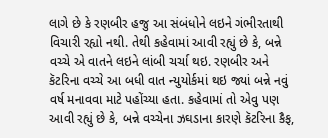લાગે છે કે રણબીર હજુ આ સંબંધોને લઇને ગંભીરતાથી વિચારી રહ્યો નથી. તેથી કહેવામાં આવી રહ્યું છે કે, બન્ને વચ્ચે એ વાતને લઇને લાંબી ચર્ચા થઇ. રણબીર અને કૅટરિના વચ્ચે આ બધી વાત ન્યુયોર્કમાં થઇ જ્યાં બન્ને નવું વર્ષ મનાવવા માટે પહોંચ્યા હતા. કહેવામાં તો એવુ પણ આવી રહ્યું છે કે, બન્ને વચ્ચેના ઝઘડાના કારણે કૅટરિના કૈફ,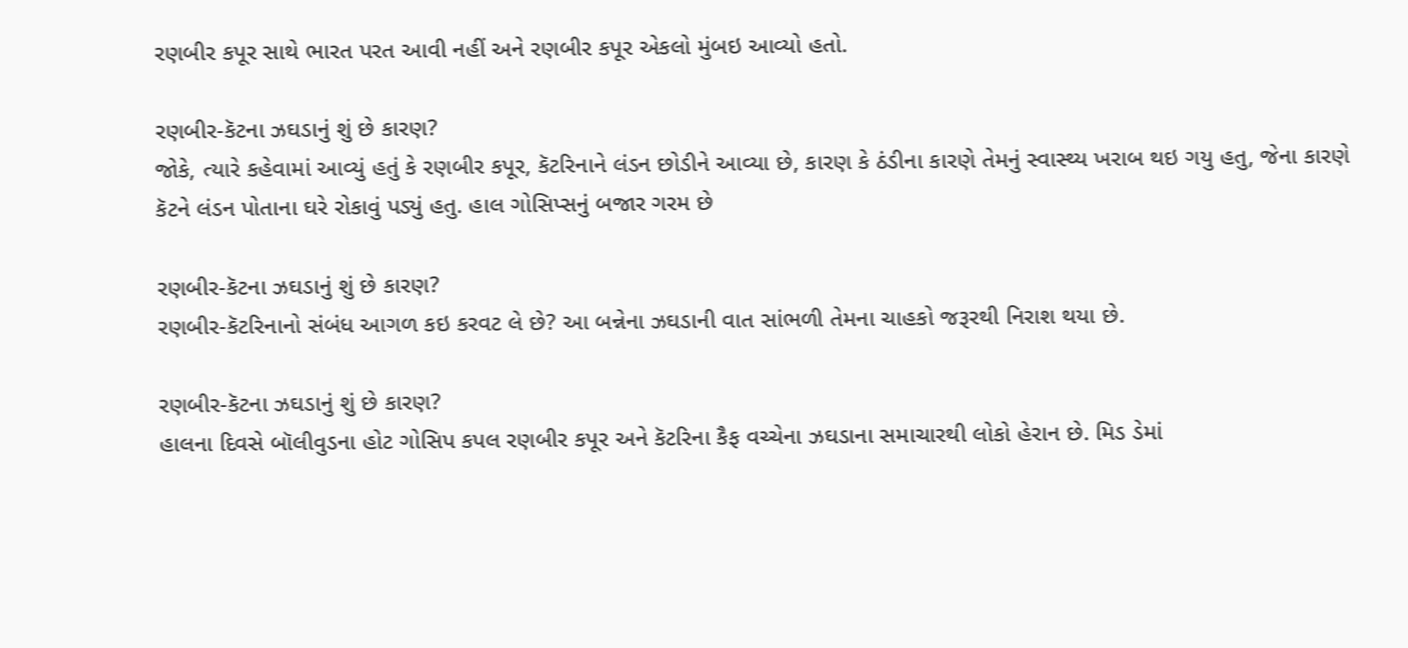રણબીર કપૂર સાથે ભારત પરત આવી નહીં અને રણબીર કપૂર એકલો મુંબઇ આવ્યો હતો.

રણબીર-કૅટના ઝઘડાનું શું છે કારણ?
જોકે, ત્યારે કહેવામાં આવ્યું હતું કે રણબીર કપૂર, કૅટરિનાને લંડન છોડીને આવ્યા છે, કારણ કે ઠંડીના કારણે તેમનું સ્વાસ્થ્ય ખરાબ થઇ ગયુ હતુ, જેના કારણે કૅટને લંડન પોતાના ઘરે રોકાવું પડ્યું હતુ. હાલ ગોસિપ્સનું બજાર ગરમ છે

રણબીર-કૅટના ઝઘડાનું શું છે કારણ?
રણબીર-કૅટરિનાનો સંબંધ આગળ કઇ કરવટ લે છે? આ બન્નેના ઝઘડાની વાત સાંભળી તેમના ચાહકો જરૂરથી નિરાશ થયા છે.

રણબીર-કૅટના ઝઘડાનું શું છે કારણ?
હાલના દિવસે બૉલીવુડના હોટ ગોસિપ કપલ રણબીર કપૂર અને કૅટરિના કૈફ વચ્ચેના ઝઘડાના સમાચારથી લોકો હેરાન છે. મિડ ડેમાં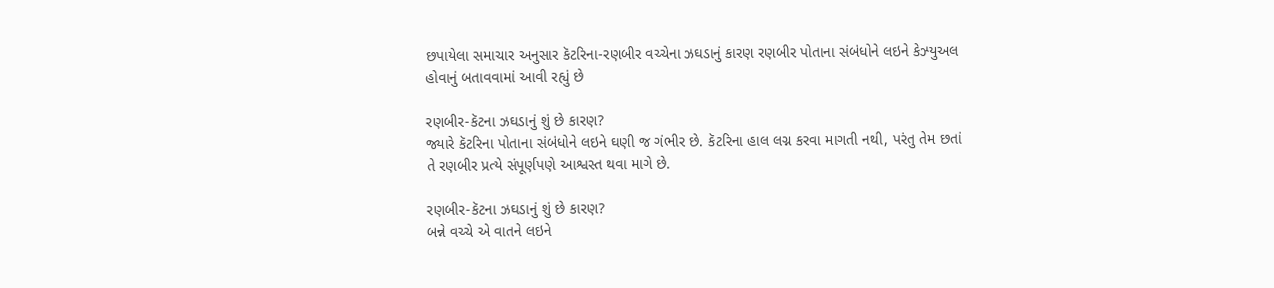છપાયેલા સમાચાર અનુસાર કૅટરિના-રણબીર વચ્ચેના ઝઘડાનું કારણ રણબીર પોતાના સંબંધોને લઇને કેઝ્યુઅલ હોવાનું બતાવવામાં આવી રહ્યું છે

રણબીર-કૅટના ઝઘડાનું શું છે કારણ?
જ્યારે કૅટરિના પોતાના સંબંધોને લઇને ઘણી જ ગંભીર છે. કૅટરિના હાલ લગ્ન કરવા માગતી નથી, પરંતુ તેમ છતાં તે રણબીર પ્રત્યે સંપૂર્ણપણે આશ્વસ્ત થવા માગે છે.

રણબીર-કૅટના ઝઘડાનું શું છે કારણ?
બન્ને વચ્ચે એ વાતને લઇને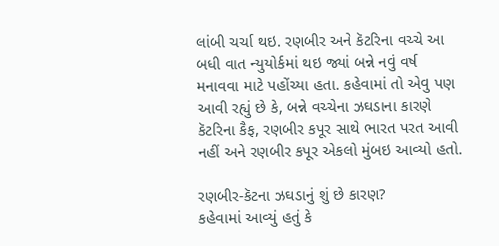લાંબી ચર્ચા થઇ. રણબીર અને કૅટરિના વચ્ચે આ બધી વાત ન્યુયોર્કમાં થઇ જ્યાં બન્ને નવું વર્ષ મનાવવા માટે પહોંચ્યા હતા. કહેવામાં તો એવુ પણ આવી રહ્યું છે કે, બન્ને વચ્ચેના ઝઘડાના કારણે કૅટરિના કૈફ, રણબીર કપૂર સાથે ભારત પરત આવી નહીં અને રણબીર કપૂર એકલો મુંબઇ આવ્યો હતો.

રણબીર-કૅટના ઝઘડાનું શું છે કારણ?
કહેવામાં આવ્યું હતું કે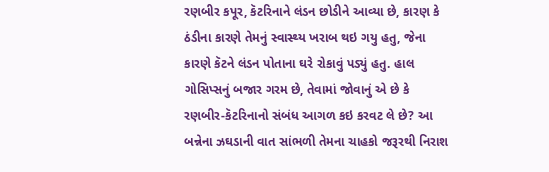રણબીર કપૂર, કૅટરિનાને લંડન છોડીને આવ્યા છે, કારણ કે ઠંડીના કારણે તેમનું સ્વાસ્થ્ય ખરાબ થઇ ગયુ હતુ, જેના કારણે કૅટને લંડન પોતાના ઘરે રોકાવું પડ્યું હતુ. હાલ ગોસિપ્સનું બજાર ગરમ છે, તેવામાં જોવાનું એ છે કે રણબીર-કૅટરિનાનો સંબંધ આગળ કઇ કરવટ લે છે? આ બન્નેના ઝઘડાની વાત સાંભળી તેમના ચાહકો જરૂરથી નિરાશ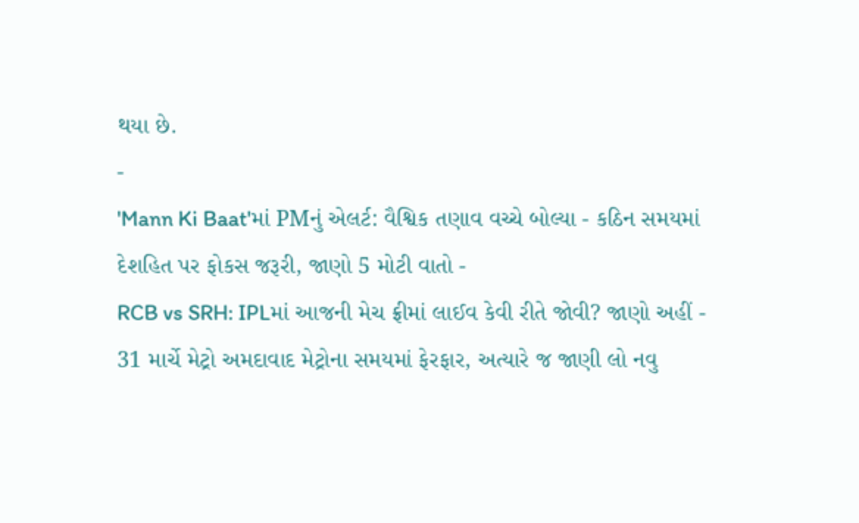થયા છે.
-
'Mann Ki Baat'માં PMનું એલર્ટ: વૈશ્વિક તણાવ વચ્ચે બોલ્યા - કઠિન સમયમાં દેશહિત પર ફોકસ જરૂરી, જાણો 5 મોટી વાતો -
RCB vs SRH: IPLમાં આજની મેચ ફ્રીમાં લાઈવ કેવી રીતે જોવી? જાણો અહીં -
31 માર્ચે મેટ્રો અમદાવાદ મેટ્રોના સમયમાં ફેરફાર, અત્યારે જ જાણી લો નવુ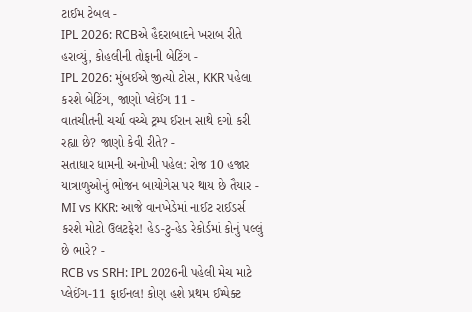ટાઈમ ટેબલ -
IPL 2026: RCBએ હૈદરાબાદને ખરાબ રીતે હરાવ્યું, કોહલીની તોફાની બેટિંગ -
IPL 2026: મુંબઈએ જીત્યો ટોસ, KKR પહેલા કરશે બેટિંગ, જાણો પ્લેઈંગ 11 -
વાતચીતની ચર્ચા વચ્ચે ટ્રમ્પ ઈરાન સાથે દગો કરી રહ્યા છે? જાણો કેવી રીતે? -
સતાધાર ધામની અનોખી પહેલ: રોજ 10 હજાર યાત્રાળુઓનું ભોજન બાયોગેસ પર થાય છે તૈયાર -
MI vs KKR: આજે વાનખેડેમાં નાઈટ રાઈડર્સ કરશે મોટો ઉલટફેર! હેડ-ટુ-હેડ રેકોર્ડમાં કોનું પલ્લું છે ભારે? -
RCB vs SRH: IPL 2026ની પહેલી મેચ માટે પ્લેઈંગ-11 ફાઈનલ! કોણ હશે પ્રથમ ઈમ્પેક્ટ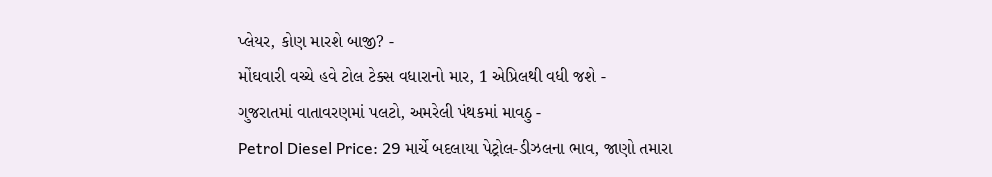પ્લેયર, કોણ મારશે બાજી? -
મોંઘવારી વચ્ચે હવે ટોલ ટેક્સ વધારાનો માર, 1 એપ્રિલથી વધી જશે -
ગુજરાતમાં વાતાવરણમાં પલટો, અમરેલી પંથકમાં માવઠુ -
Petrol Diesel Price: 29 માર્ચે બદલાયા પેટ્રોલ-ડીઝલના ભાવ, જાણો તમારા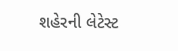શહેરની લેટેસ્ટ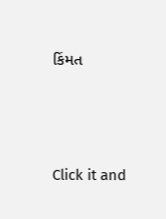કિંમત






Click it and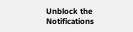Unblock the Notifications